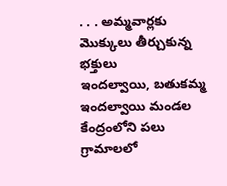. . . అమ్మవార్లకు మొక్కులు తీర్చుకున్న భక్తులు
ఇందల్వాయి, బతుకమ్మ
ఇందల్వాయి మండల కేంద్రంలోని పలు గ్రామాలలో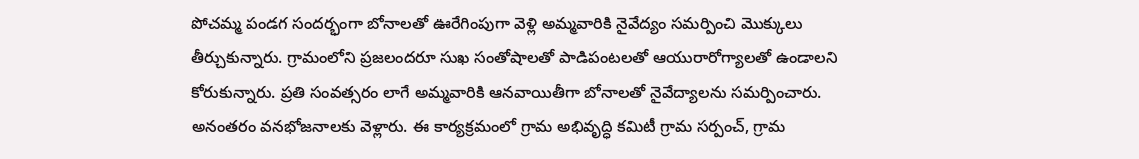పోచమ్మ పండగ సందర్భంగా బోనాలతో ఊరేగింపుగా వెళ్లి అమ్మవారికి నైవేద్యం సమర్పించి మొక్కులు తీర్చుకున్నారు. గ్రామంలోని ప్రజలందరూ సుఖ సంతోషాలతో పాడిపంటలతో ఆయురారోగ్యాలతో ఉండాలని కోరుకున్నారు. ప్రతి సంవత్సరం లాగే అమ్మవారికి ఆనవాయితీగా బోనాలతో నైవేద్యాలను సమర్పించారు. అనంతరం వనభోజనాలకు వెళ్లారు. ఈ కార్యక్రమంలో గ్రామ అభివృద్ధి కమిటీ గ్రామ సర్పంచ్, గ్రామ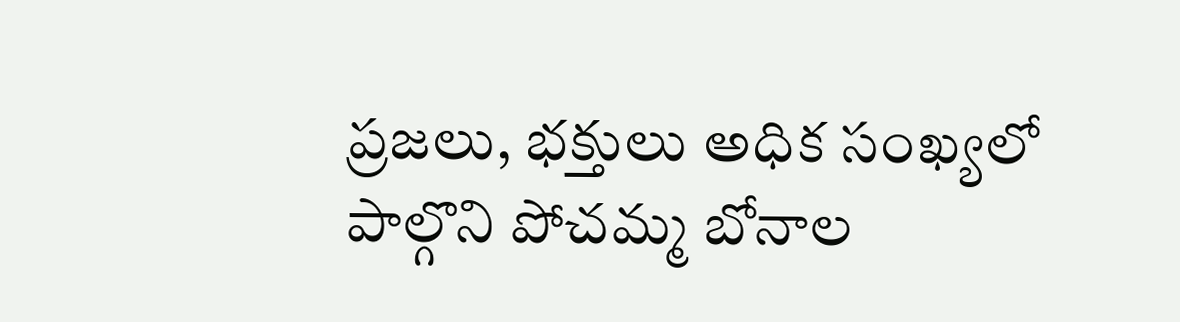ప్రజలు, భక్తులు అధిక సంఖ్యలో పాల్గొని పోచమ్మ బోనాల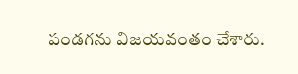పండగను విజయవంతం చేశారు.